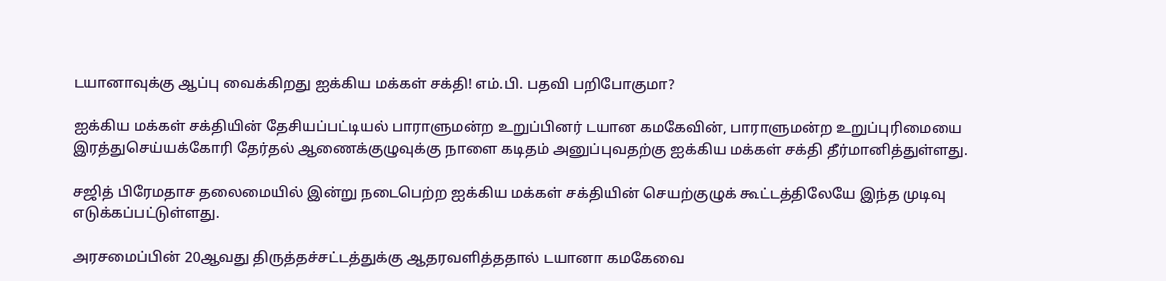டயானாவுக்கு ஆப்பு வைக்கிறது ஐக்கிய மக்கள் சக்தி! எம்.பி. பதவி பறிபோகுமா?

ஐக்கிய மக்கள் சக்தியின் தேசியப்பட்டியல் பாராளுமன்ற உறுப்பினர் டயான கமகேவின், பாராளுமன்ற உறுப்புரிமையை இரத்துசெய்யக்கோரி தேர்தல் ஆணைக்குழுவுக்கு நாளை கடிதம் அனுப்புவதற்கு ஐக்கிய மக்கள் சக்தி தீர்மானித்துள்ளது.

சஜித் பிரேமதாச தலைமையில் இன்று நடைபெற்ற ஐக்கிய மக்கள் சக்தியின் செயற்குழுக் கூட்டத்திலேயே இந்த முடிவு எடுக்கப்பட்டுள்ளது.

அரசமைப்பின் 20ஆவது திருத்தச்சட்டத்துக்கு ஆதரவளித்ததால் டயானா கமகேவை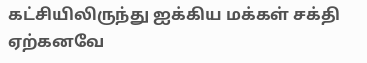கட்சியிலிருந்து ஐக்கிய மக்கள் சக்தி ஏற்கனவே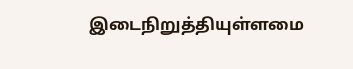இடைநிறுத்தியுள்ளமை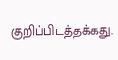குறிப்பிடத்தக்கது.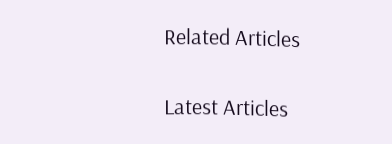Related Articles

Latest Articles